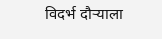विदर्भ दौऱ्याला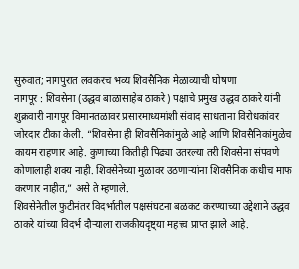सुरुवात; नागपुरात लवकरच भव्य शिवसैनिक मेळाव्याची घोषणा
नागपूर : शिवसेना (उद्धव बाळासाहेब ठाकरे) पक्षाचे प्रमुख उद्धव ठाकरे यांनी शुक्रवारी नागपूर विमानतळावर प्रसारमाध्यमांशी संवाद साधताना विरोधकांवर जोरदार टीका केली. “शिवसेना ही शिवसैनिकांमुळे आहे आणि शिवसैनिकांमुळेच कायम राहणार आहे. कुणाच्या कितीही पिढ्या उतरल्या तरी शिवसेना संपवणे कोणालाही शक्य नाही. शिवसेनेच्या मुळावर उठणाऱ्यांना शिवसैनिक कधीच माफ करणार नाहीत,” असे ते म्हणाले.
शिवसेनेतील फुटीनंतर विदर्भातील पक्षसंघटना बळकट करण्याच्या उद्देशाने उद्धव ठाकरे यांच्या विदर्भ दौऱ्याला राजकीयदृष्ट्या महत्त्व प्राप्त झाले आहे.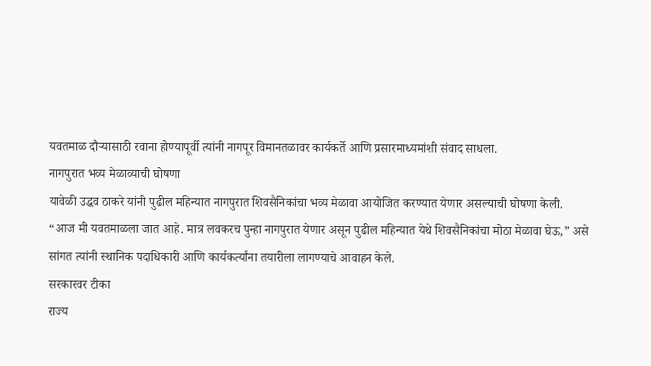यवतमाळ दौऱ्यासाठी रवाना होण्यापूर्वी त्यांनी नागपूर विमानतळावर कार्यकर्ते आणि प्रसारमाध्यमांशी संवाद साधला.
नागपुरात भव्य मेळाव्याची घोषणा
यावेळी उद्धव ठाकरे यांनी पुढील महिन्यात नागपुरात शिवसैनिकांचा भव्य मेळावा आयोजित करण्यात येणार असल्याची घोषणा केली.
“आज मी यवतमाळला जात आहे. मात्र लवकरच पुन्हा नागपुरात येणार असून पुढील महिन्यात येथे शिवसैनिकांचा मोठा मेळावा घेऊ,” असे सांगत त्यांनी स्थानिक पदाधिकारी आणि कार्यकर्त्यांना तयारीला लागण्याचे आवाहन केले.
सरकारवर टीका
राज्य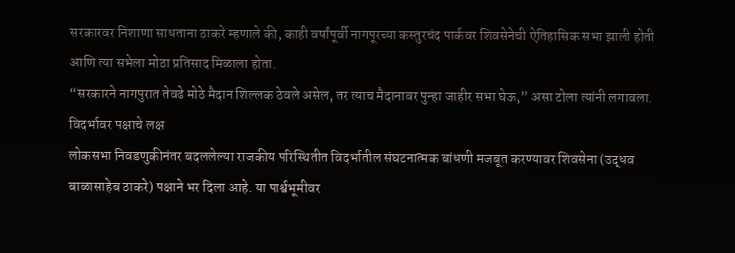सरकारवर निशाणा साधताना ठाकरे म्हणाले की, काही वर्षांपूर्वी नागपूरच्या कस्तुरचंद पार्कवर शिवसेनेची ऐतिहासिक सभा झाली होती आणि त्या सभेला मोठा प्रतिसाद मिळाला होता.
“सरकारने नागपुरात तेवढे मोठे मैदान शिल्लक ठेवले असेल, तर त्याच मैदानावर पुन्हा जाहीर सभा घेऊ,” असा टोला त्यांनी लगावला.
विदर्भावर पक्षाचे लक्ष
लोकसभा निवडणुकीनंतर बदललेल्या राजकीय परिस्थितीत विदर्भातील संघटनात्मक बांधणी मजबूत करण्यावर शिवसेना (उद्धव बाळासाहेब ठाकरे) पक्षाने भर दिला आहे. या पार्श्वभूमीवर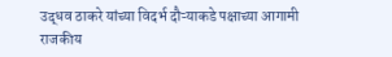उद्धव ठाकरे यांच्या विदर्भ दौऱ्याकडे पक्षाच्या आगामी राजकीय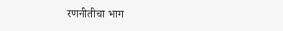रणनीतीचा भाग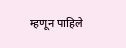म्हणून पाहिले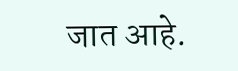जात आहे.